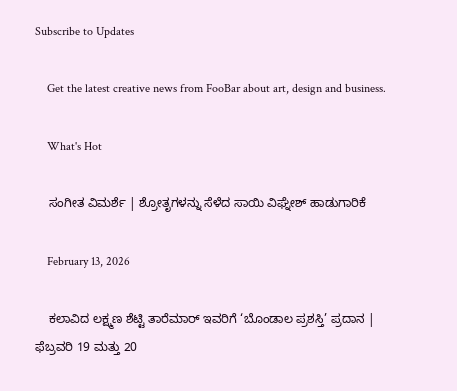Subscribe to Updates

    Get the latest creative news from FooBar about art, design and business.

    What's Hot

    ಸಂಗೀತ ವಿಮರ್ಶೆ | ಶ್ರೋತೃಗಳನ್ನು ಸೆಳೆದ ಸಾಯಿ ವಿಘ್ನೇಶ್ ಹಾಡುಗಾರಿಕೆ

    February 13, 2026

    ಕಲಾವಿದ ಲಕ್ಷ್ಮಣ ಶೆಟ್ಟಿ ತಾರೆಮಾರ್ ಇವರಿಗೆ ‘ಬೊಂಡಾಲ ಪ್ರಶಸ್ತಿ’ ಪ್ರದಾನ | ಫೆಬ್ರವರಿ 19 ಮತ್ತು 20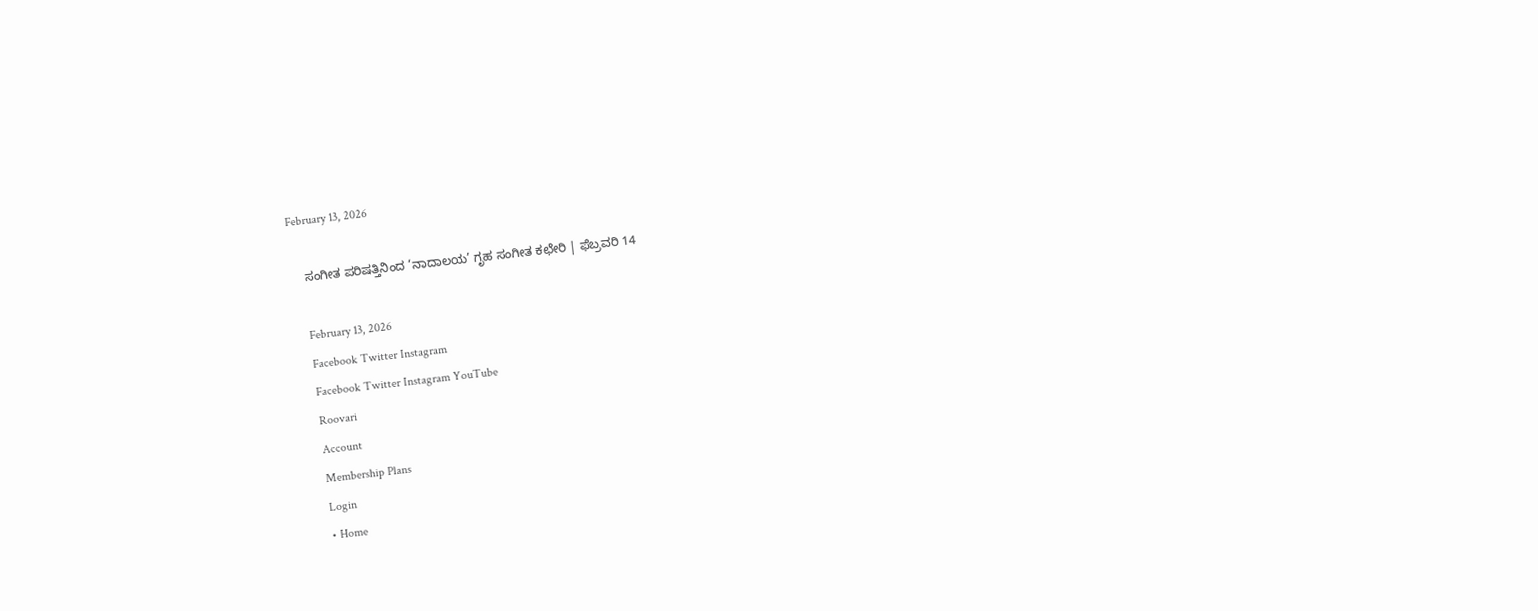February 13, 2026

    ಸಂಗೀತ ಪರಿಷತ್ತಿನಿಂದ ‘ನಾದಾಲಯ’ ಗೃಹ ಸಂಗೀತ ಕಛೇರಿ | ಫೆಬ್ರವರಿ 14

    February 13, 2026
    Facebook Twitter Instagram
    Facebook Twitter Instagram YouTube
    Roovari
    Account
    Membership Plans
    Login
    • Home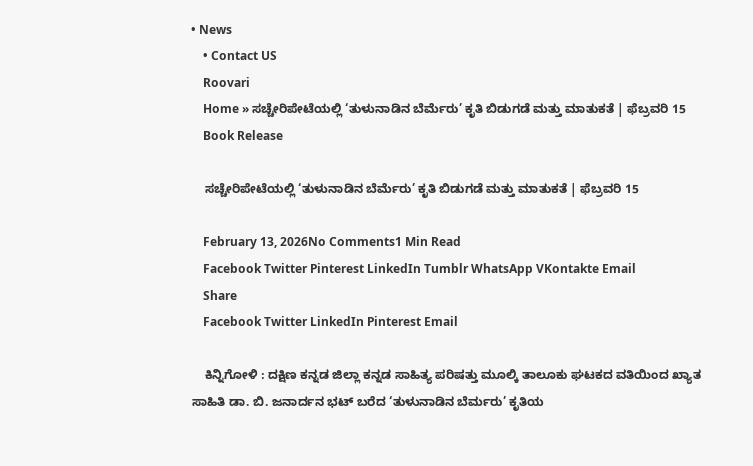• News
    • Contact US
    Roovari
    Home » ಸಚ್ಚೇರಿಪೇಟೆಯಲ್ಲಿ ‘ತುಳುನಾಡಿನ ಬೆರ್ಮೆ‌ರು’ ಕೃತಿ ಬಿಡುಗಡೆ ಮತ್ತು ಮಾತುಕತೆ | ಫೆಬ್ರವರಿ 15
    Book Release

    ಸಚ್ಚೇರಿಪೇಟೆಯಲ್ಲಿ ‘ತುಳುನಾಡಿನ ಬೆರ್ಮೆ‌ರು’ ಕೃತಿ ಬಿಡುಗಡೆ ಮತ್ತು ಮಾತುಕತೆ | ಫೆಬ್ರವರಿ 15

    February 13, 2026No Comments1 Min Read
    Facebook Twitter Pinterest LinkedIn Tumblr WhatsApp VKontakte Email
    Share
    Facebook Twitter LinkedIn Pinterest Email

    ಕಿನ್ನಿಗೋಳಿ : ದಕ್ಷಿಣ ಕನ್ನಡ ಜಿಲ್ಲಾ ಕನ್ನಡ ಸಾಹಿತ್ಯ ಪರಿಷತ್ತು ಮೂಲ್ಕಿ ತಾಲೂಕು ಘಟಕದ ವತಿಯಿಂದ ಖ್ಯಾತ ಸಾಹಿತಿ ಡಾ. ಬಿ. ಜನಾರ್ದನ ಭಟ್ ಬರೆದ ‘ತುಳುನಾಡಿನ ಬೆರ್ಮರು’ ಕೃತಿಯ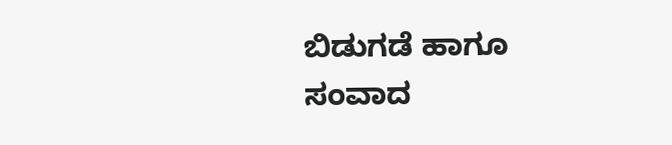ಬಿಡುಗಡೆ ಹಾಗೂ ಸಂವಾದ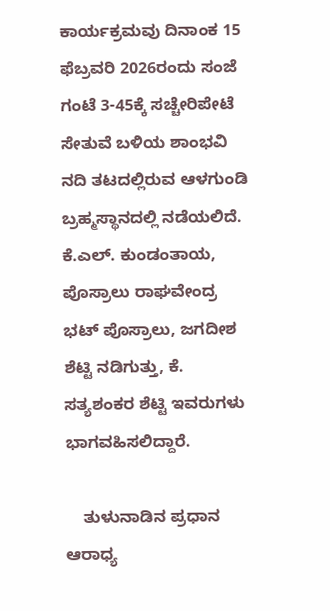ಕಾರ್ಯಕ್ರಮವು ದಿನಾಂಕ 15 ಫೆಬ್ರವರಿ 2026ರಂದು ಸಂಜೆ ಗಂಟೆ 3-45ಕ್ಕೆ ಸಚ್ಚೇರಿಪೇಟೆ ಸೇತುವೆ ಬಳಿಯ ಶಾಂಭವಿ ನದಿ ತಟದಲ್ಲಿರುವ ಆಳಗುಂಡಿ ಬ್ರಹ್ಮಸ್ಥಾನದಲ್ಲಿ ನಡೆಯಲಿದೆ. ಕೆ.ಎಲ್. ಕುಂಡಂತಾಯ, ಪೊಸ್ರಾಲು ರಾಘವೇಂದ್ರ ಭಟ್ ಪೊಸ್ರಾಲು, ಜಗದೀಶ ಶೆಟ್ಟಿ ನಡಿಗುತ್ತು, ಕೆ. ಸತ್ಯಶಂಕರ ಶೆಟ್ಟಿ ಇವರುಗಳು ಭಾಗವಹಿಸಲಿದ್ದಾರೆ.

    ತುಳುನಾಡಿನ ಪ್ರಧಾನ ಆರಾಧ್ಯ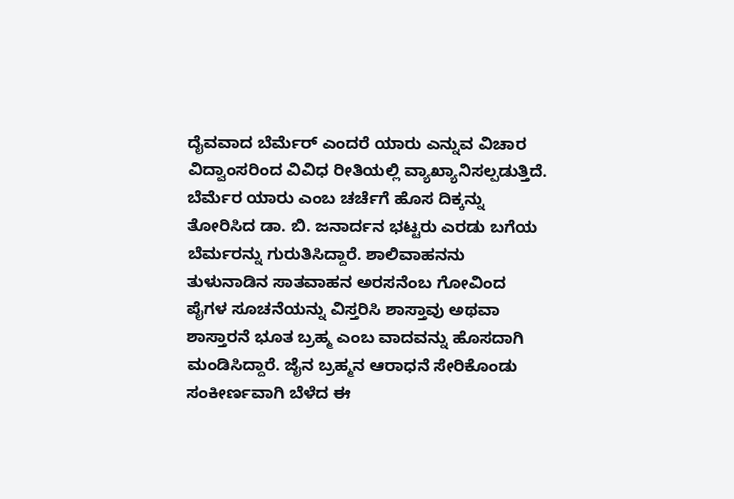ದೈವವಾದ ಬೆರ್ಮೆರ್ ಎಂದರೆ ಯಾರು ಎನ್ನುವ ವಿಚಾರ ವಿದ್ವಾಂಸರಿಂದ ವಿವಿಧ ರೀತಿಯಲ್ಲಿ ವ್ಯಾಖ್ಯಾನಿಸಲ್ಪಡುತ್ತಿದೆ. ಬೆರ್ಮೆರ ಯಾರು ಎಂಬ ಚರ್ಚೆಗೆ ಹೊಸ ದಿಕ್ಕನ್ನು ತೋರಿಸಿದ ಡಾ. ಬಿ. ಜನಾರ್ದನ ಭಟ್ಟರು ಎರಡು ಬಗೆಯ ಬೆರ್ಮರನ್ನು ಗುರುತಿಸಿದ್ದಾರೆ. ಶಾಲಿವಾಹನನು ತುಳುನಾಡಿನ ಸಾತವಾಹನ ಅರಸನೆಂಬ ಗೋವಿಂದ ಪೈಗಳ ಸೂಚನೆಯನ್ನು ವಿಸ್ತರಿಸಿ ಶಾಸ್ತಾವು ಅಥವಾ ಶಾಸ್ತಾರನೆ ಭೂತ ಬ್ರಹ್ಮ ಎಂಬ ವಾದವನ್ನು ಹೊಸದಾಗಿ ಮಂಡಿಸಿದ್ದಾರೆ. ಜೈನ ಬ್ರಹ್ಮನ ಆರಾಧನೆ ಸೇರಿಕೊಂಡು ಸಂಕೀರ್ಣವಾಗಿ ಬೆಳೆದ ಈ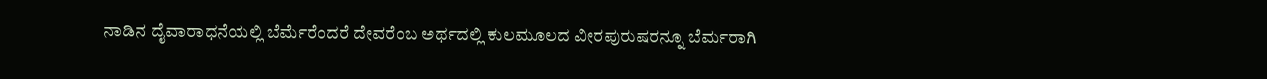ನಾಡಿನ ದೈವಾರಾಧನೆಯಲ್ಲಿ ಬೆರ್ಮೆರೆಂದರೆ ದೇವರೆಂಬ ಅರ್ಥದಲ್ಲಿ ಕುಲಮೂಲದ ವೀರಪುರುಷರನ್ನೂ ಬೆರ್ಮರಾಗಿ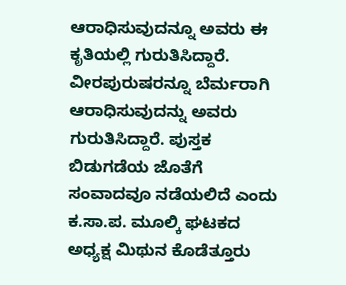ಆರಾಧಿಸುವುದನ್ನೂ ಅವರು ಈ ಕೃತಿಯಲ್ಲಿ ಗುರುತಿಸಿದ್ದಾರೆ. ವೀರಪುರುಷರನ್ನೂ ಬೆರ್ಮರಾಗಿ ಆರಾಧಿಸುವುದನ್ನು ಅವರು ಗುರುತಿಸಿದ್ದಾರೆ. ಪುಸ್ತಕ ಬಿಡುಗಡೆಯ ಜೊತೆಗೆ ಸಂವಾದವೂ ನಡೆಯಲಿದೆ ಎಂದು ಕ.ಸಾ.ಪ. ಮೂಲ್ಕಿ ಘಟಕದ ಅಧ್ಯಕ್ಷ ಮಿಥುನ ಕೊಡೆತ್ತೂರು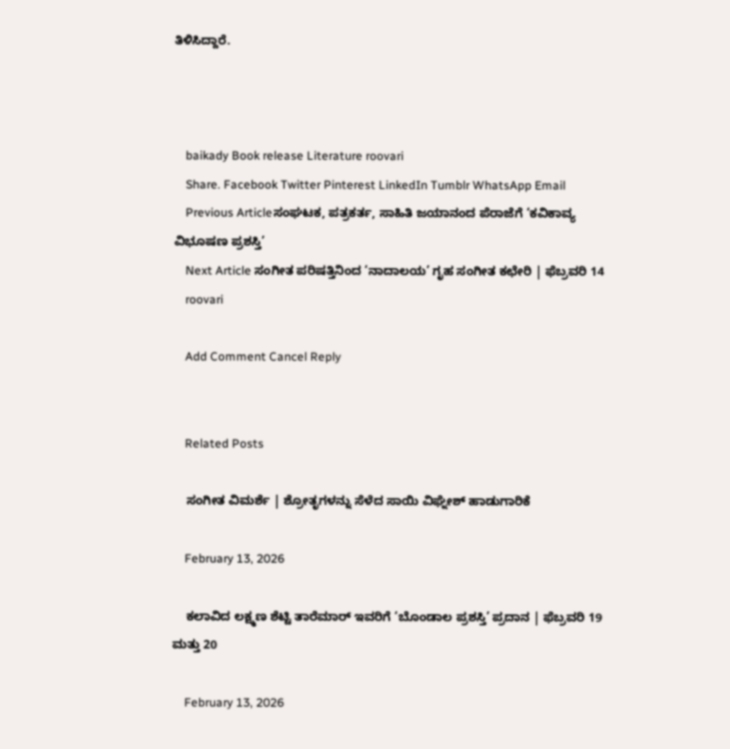ತಿಳಿಸಿದ್ದಾರೆ.



    baikady Book release Literature roovari
    Share. Facebook Twitter Pinterest LinkedIn Tumblr WhatsApp Email
    Previous Articleಸಂಘಟಕ, ಪತ್ರಕರ್ತ, ಸಾಹಿತಿ ಜಯಾನಂದ ಪೆರಾಜೆಗೆ ‘ಕವಿಕಾವ್ಯ ವಿಭೂಷಣ ಪ್ರಶಸ್ತಿ’
    Next Article ಸಂಗೀತ ಪರಿಷತ್ತಿನಿಂದ ‘ನಾದಾಲಯ’ ಗೃಹ ಸಂಗೀತ ಕಛೇರಿ | ಫೆಬ್ರವರಿ 14
    roovari

    Add Comment Cancel Reply


    Related Posts

    ಸಂಗೀತ ವಿಮರ್ಶೆ | ಶ್ರೋತೃಗಳನ್ನು ಸೆಳೆದ ಸಾಯಿ ವಿಘ್ನೇಶ್ ಹಾಡುಗಾರಿಕೆ

    February 13, 2026

    ಕಲಾವಿದ ಲಕ್ಷ್ಮಣ ಶೆಟ್ಟಿ ತಾರೆಮಾರ್ ಇವರಿಗೆ ‘ಬೊಂಡಾಲ ಪ್ರಶಸ್ತಿ’ ಪ್ರದಾನ | ಫೆಬ್ರವರಿ 19 ಮತ್ತು 20

    February 13, 2026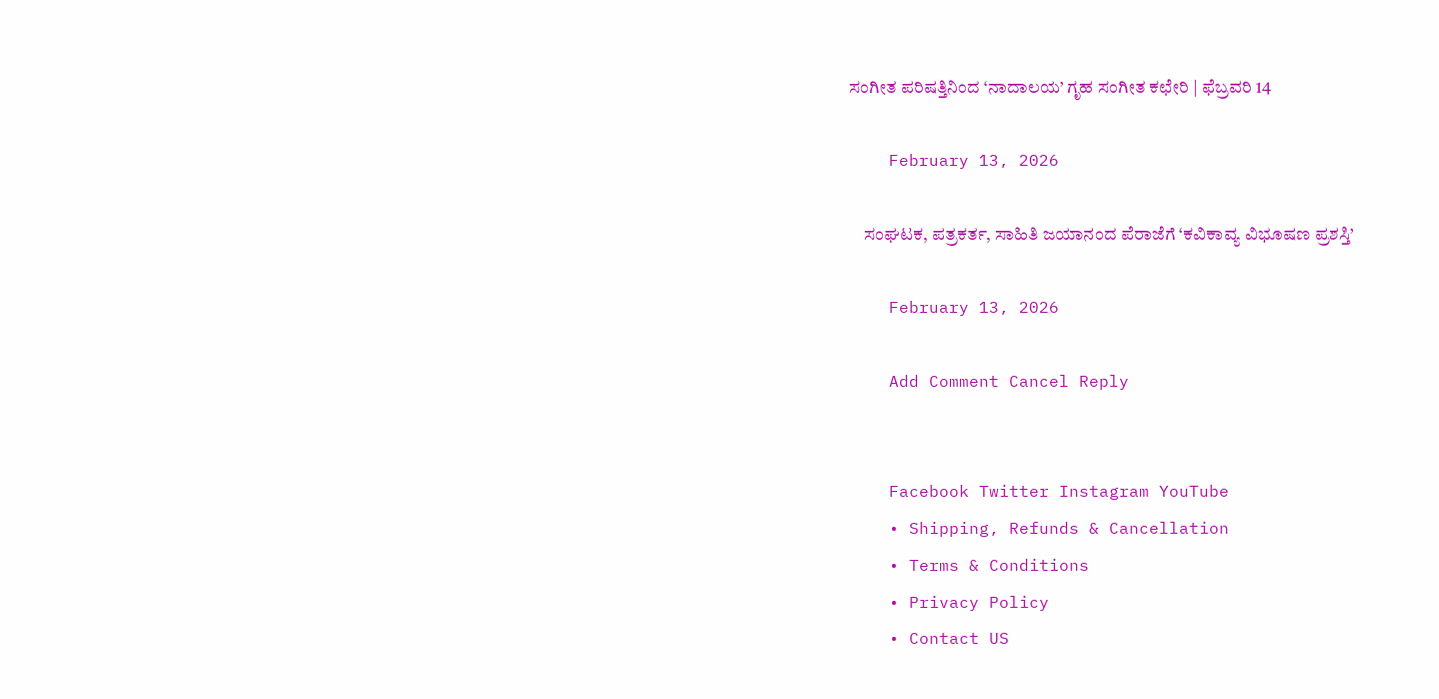ಸಂಗೀತ ಪರಿಷತ್ತಿನಿಂದ ‘ನಾದಾಲಯ’ ಗೃಹ ಸಂಗೀತ ಕಛೇರಿ | ಫೆಬ್ರವರಿ 14

    February 13, 2026

    ಸಂಘಟಕ, ಪತ್ರಕರ್ತ, ಸಾಹಿತಿ ಜಯಾನಂದ ಪೆರಾಜೆಗೆ ‘ಕವಿಕಾವ್ಯ ವಿಭೂಷಣ ಪ್ರಶಸ್ತಿ’

    February 13, 2026

    Add Comment Cancel Reply


    Facebook Twitter Instagram YouTube
    • Shipping, Refunds & Cancellation
    • Terms & Conditions
    • Privacy Policy
    • Contact US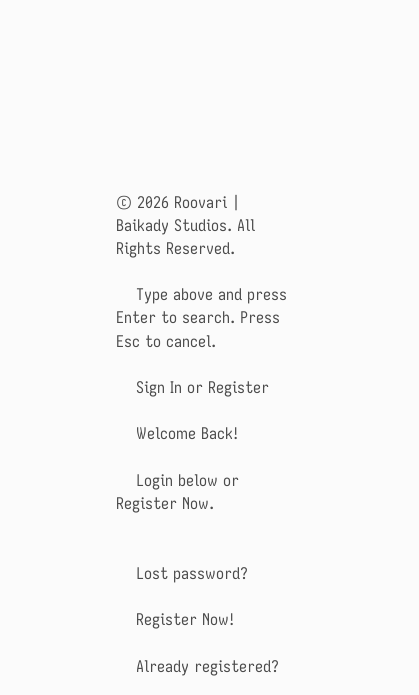© 2026 Roovari | Baikady Studios. All Rights Reserved.

    Type above and press Enter to search. Press Esc to cancel.

    Sign In or Register

    Welcome Back!

    Login below or Register Now.


    Lost password?

    Register Now!

    Already registered?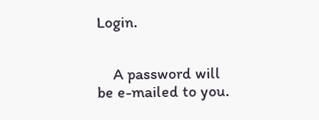Login.


    A password will be e-mailed to you.